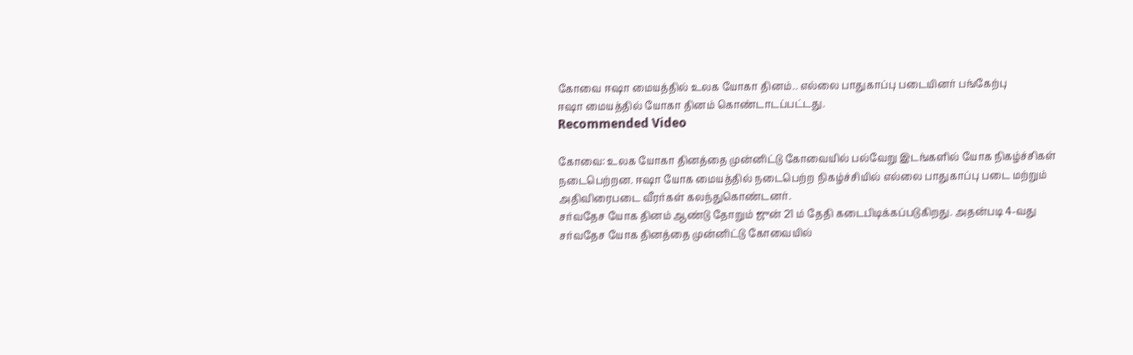கோவை ஈஷா மையத்தில் உலக யோகா தினம்.. எல்லை பாதுகாப்பு படையினர் பங்கேற்பு
ஈஷா மையத்தில் யோகா தினம் கொண்டாடப்பட்டது.
Recommended Video

கோவை: உலக யோகா தினத்தை முன்னிட்டு கோவையில் பல்வேறு இடங்களில் யோக நிகழ்ச்சிகள் நடைபெற்றன. ஈஷா யோக மையத்தில் நடைபெற்ற நிகழ்ச்சியில் எல்லை பாதுகாப்பு படை மற்றும் அதிவிரைபடை வீரர்கள் கலந்துகொண்டனர்.
சர்வதேச யோக தினம் ஆண்டு தோறும் ஜுன் 21 ம் தேதி கடைபிடிக்கப்படுகிறது. அதன்படி 4-வது சர்வதேச யோக தினத்தை முன்னிட்டு கோவையில்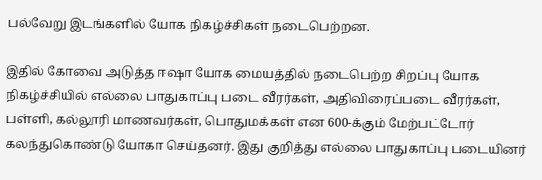பல்வேறு இடங்களில் யோக நிகழ்ச்சிகள் நடைபெற்றன.

இதில் கோவை அடுத்த ஈஷா யோக மையத்தில் நடைபெற்ற சிறப்பு யோக நிகழ்ச்சியில் எல்லை பாதுகாப்பு படை வீரர்கள், அதிவிரைப்படை வீரர்கள், பள்ளி, கல்லூரி மாணவர்கள், பொதுமக்கள் என 600-க்கும் மேற்பட்டோர் கலந்துகொண்டு யோகா செய்தனர். இது குறித்து எல்லை பாதுகாப்பு படையினர்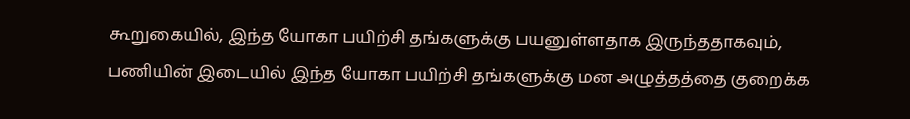கூறுகையில், இந்த யோகா பயிற்சி தங்களுக்கு பயனுள்ளதாக இருந்ததாகவும், பணியின் இடையில் இந்த யோகா பயிற்சி தங்களுக்கு மன அழுத்தத்தை குறைக்க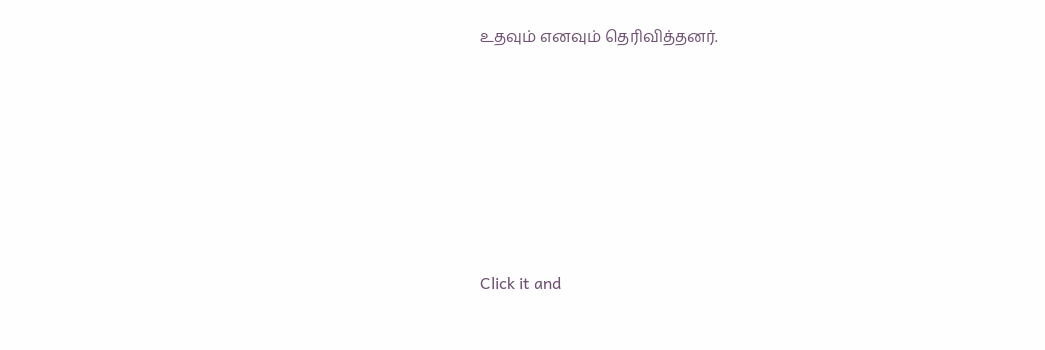உதவும் எனவும் தெரிவித்தனர்.












Click it and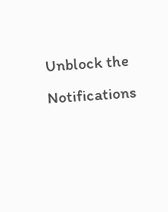Unblock the Notifications